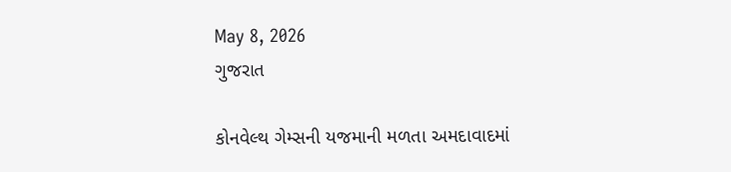May 8, 2026
ગુજરાત

કોનવેલ્થ ગેમ્સની યજમાની મળતા અમદાવાદમાં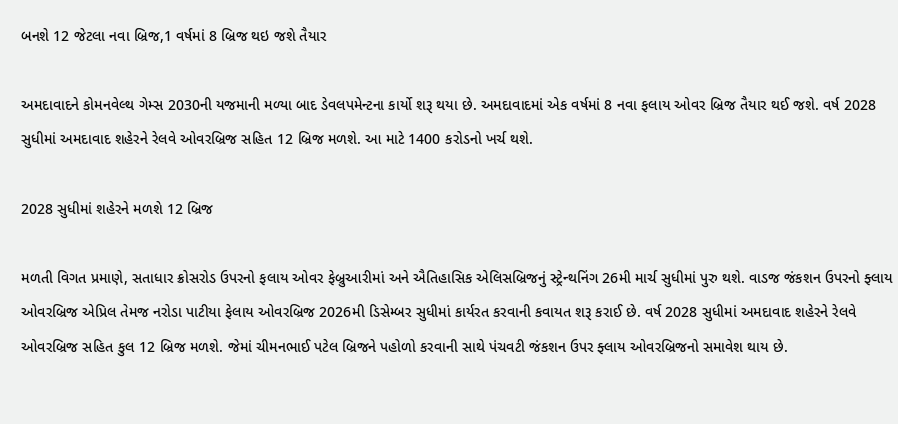બનશે 12 જેટલા નવા બ્રિજ,1 વર્ષમાં 8 બ્રિજ થઇ જશે તૈયાર

અમદાવાદને કોમનવેલ્થ ગેમ્સ 2030ની યજમાની મળ્યા બાદ ડેવલપમેન્ટના કાર્યો શરૂ થયા છે. અમદાવાદમાં એક વર્ષમાં 8 નવા ફલાય ઓવર બ્રિજ તૈયાર થઈ જશે. વર્ષ 2028 સુધીમાં અમદાવાદ શહેરને રેલવે ઓવરબ્રિજ સહિત 12 બ્રિજ મળશે. આ માટે 1400 કરોડનો ખર્ચ થશે.

2028 સુધીમાં શહેરને મળશે 12 બ્રિજ

મળતી વિગત પ્રમાણે, સતાધાર ક્રોસરોડ ઉપરનો ફલાય ઓવર ફેબ્રુઆરીમાં અને ઐતિહાસિક એલિસબ્રિજનું સ્ટ્રેન્થનિંગ 26મી માર્ચ સુધીમાં પુરુ થશે. વાડજ જંકશન ઉપરનો ફ્લાય ઓવરબ્રિજ એપ્રિલ તેમજ નરોડા પાટીયા ફેલાય ઓવરબ્રિજ 2026મી ડિસેમ્બર સુધીમાં કાર્યરત કરવાની કવાયત શરૂ કરાઈ છે. વર્ષ 2028 સુધીમાં અમદાવાદ શહેરને રેલવે ઓવરબ્રિજ સહિત કુલ 12 બ્રિજ મળશે. જેમાં ચીમનભાઈ પટેલ બ્રિજને પહોળો કરવાની સાથે પંચવટી જંકશન ઉપર ફ્લાય ઓવરબ્રિજનો સમાવેશ થાય છે.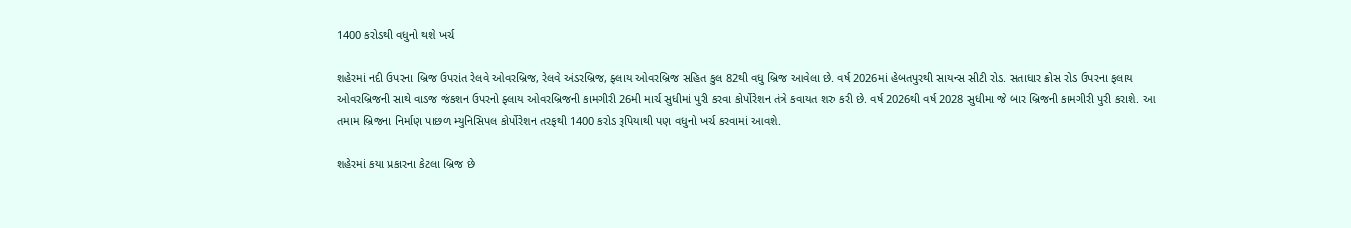1400 કરોડથી વધુનો થશે ખર્ચ

શહેરમાં નદી ઉપરના બ્રિજ ઉપરાંત રેલવે ઓવરબ્રિજ, રેલવે અંડરબ્રિજ, ફ્લાય ઓવરબ્રિજ સહિત કુલ 82થી વધુ બ્રિજ આવેલા છે. વર્ષ 2026માં હેબતપુરથી સાયન્સ સીટી રોડ. સતાધાર ક્રોસ રોડ ઉપરના ફલાય ઓવરબ્રિજની સાથે વાડજ જંકશન ઉપરનો ફ્લાય ઓવરબ્રિજની કામગીરી 26મી માર્ચ સુધીમાં પુરી કરવા કોર્પોરેશન તંત્રે કવાયત શરુ કરી છે. વર્ષ 2026થી વર્ષ 2028 સુધીમા જે બાર બ્રિજની કામગીરી પુરી કરાશે. આ તમામ બ્રિજના નિર્માણ પાછળ મ્યુનિસિપલ કોર્પોરેશન તરફથી 1400 કરોડ રૂપિયાથી પણ વધુનો ખર્ચ કરવામાં આવશે.

શહેરમાં કયા પ્રકારના કેટલા બ્રિજ છે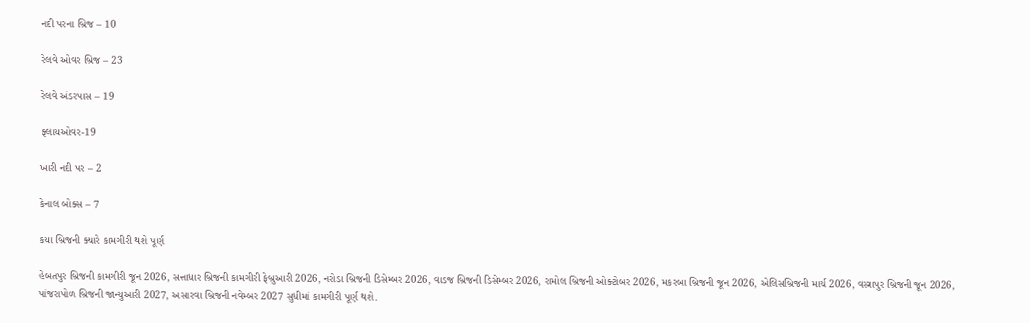નદી પરના બ્રિજ – 10

રેલવે ઓવર બ્રિજ – 23

રેલવે અંડરપાસ – 19

ફ્લાયઓવર-19

ખારી નદી પર – 2

કેનાલ બોક્સ – 7

કયા બ્રિજની ક્યારે કામગીરી થશે પૂર્ણ

હેબતપુર બ્રિજની કામગીરી જૂન 2026, સત્તાધાર બ્રિજની કામગીરી ફેબ્રુઆરી 2026, નરોડા બ્રિજની ડિસેમ્બર 2026, વાડજ બ્રિજની ડિસેમ્બર 2026, રામોલ બ્રિજની ઓક્ટોબર 2026, મકરબા બ્રિજની જૂન 2026, એલિસબ્રિજની માર્ચ 2026, વસ્ત્રાપુર બ્રિજની જૂન 2026, પાંજરાપોળ બ્રિજની જાન્યુઆરી 2027, અસારવા બ્રિજની નવેમ્બર 2027 સુધીમાં કામગીરી પૂર્ણ થશે.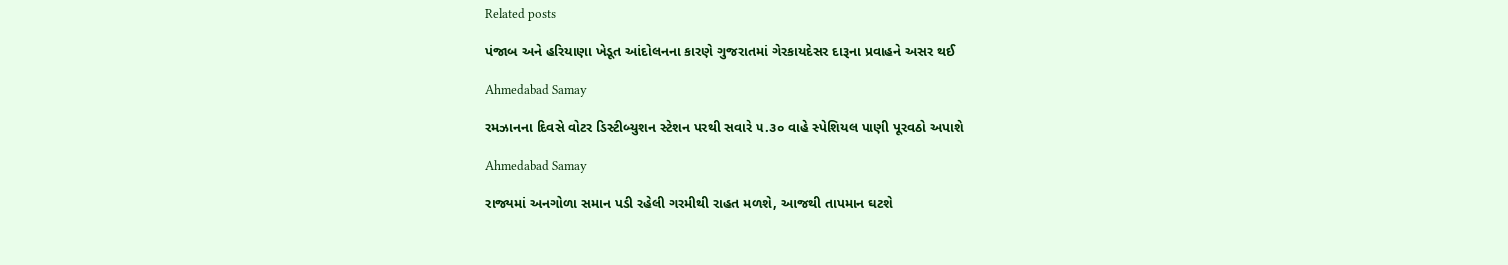Related posts

પંજાબ અને હરિયાણા ખેડૂત આંદોલનના કારણે ગુજરાતમાં ગેરકાયદેસર દારૂના પ્રવાહને અસર થઈ

Ahmedabad Samay

રમઝાનના દિવસે વોટર ડિસ્ટીબ્યુશન સ્ટેશન પરથી સવારે ૫.૩૦ વાહે સ્પેશિયલ પાણી પૂરવઠો અપાશે

Ahmedabad Samay

રાજ્યમાં અનગોળા સમાન પડી રહેલી ગરમીથી રાહત મળશે, આજથી તાપમાન ઘટશે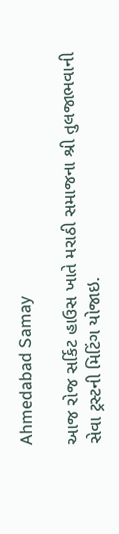Ahmedabad Samay

આજ રોજ સર્કિટ હાઉસ ખાતે મરાઠી સમાજના શ્રી તુલજાભવાની સેવા ટ્રસ્ટની મિટિંગ યોજાઇ.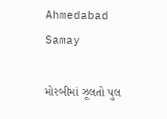Ahmedabad Samay

મોરબીમાં ઝૂલતો પુલ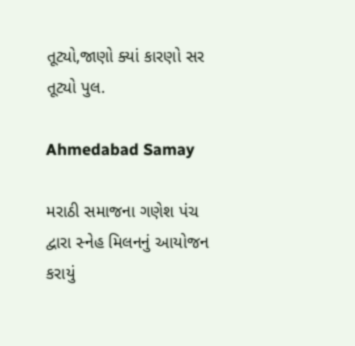તૂટ્યો,જાણો ક્યાં કારણો સર તૂટ્યો પુલ.

Ahmedabad Samay

મરાઠી સમાજના ગણેશ પંચ દ્વારા સ્નેહ મિલનનું આયોજન કરાયું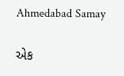Ahmedabad Samay

એક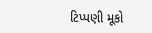ટિપ્પણી મૂકો